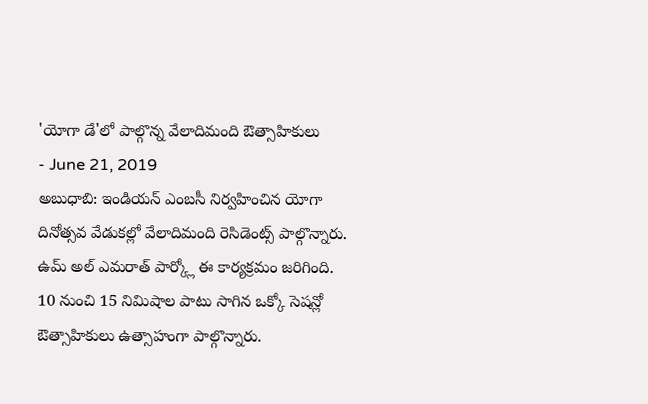'యోగా డే'లో పాల్గొన్న వేలాదిమంది ఔత్సాహికులు
- June 21, 2019
అబుధాబి: ఇండియన్ ఎంబసీ నిర్వహించిన యోగా దినోత్సవ వేడుకల్లో వేలాదిమంది రెసిడెంట్స్ పాల్గొన్నారు. ఉమ్ అల్ ఎమరాత్ పార్క్లో ఈ కార్యక్రమం జరిగింది. 10 నుంచి 15 నిమిషాల పాటు సాగిన ఒక్కో సెషన్లో ఔత్సాహికులు ఉత్సాహంగా పాల్గొన్నారు.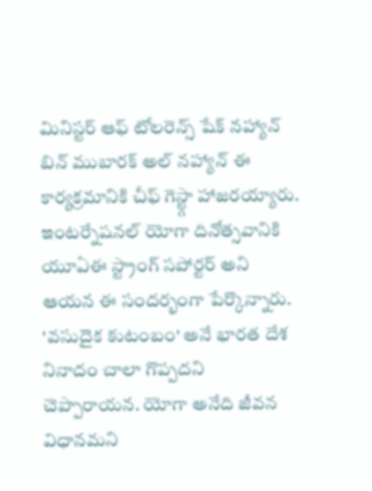మినిస్టర్ ఆఫ్ టోలరెన్స్ షేక్ నహ్యాన్ బిన్ ముబారక్ అల్ నహ్యాన్ ఈ కార్యక్రమానికి చీఫ్ గెస్ట్గా హాజరయ్యారు. ఇంటర్నేషనల్ యోగా దినోత్సవానికి యూఏఈ స్ట్రాంగ్ సపోర్టర్ అని ఆయన ఈ సందర్భంగా పేర్కొన్నారు. 'వసుదైక కుటంబం' అనే భారత దేశ నినాదం చాలా గొప్పదని చెప్పారాయన. యోగా అనేది జీవన విధానమని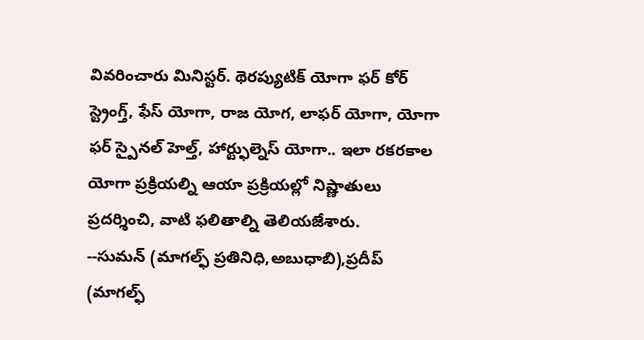వివరించారు మినిస్టర్. థెరప్యుటిక్ యోగా ఫర్ కోర్ స్ట్రెంగ్త్, ఫేస్ యోగా, రాజ యోగ, లాఫర్ యోగా, యోగా ఫర్ స్పైనల్ హెల్త్, హార్ట్ఫుల్నెస్ యోగా.. ఇలా రకరకాల యోగా ప్రక్రియల్ని ఆయా ప్రక్రియల్లో నిష్ణాతులు ప్రదర్శించి, వాటి ఫలితాల్ని తెలియజేశారు.
--సుమన్ (మాగల్ఫ్ ప్రతినిధి,అబుధాబి),ప్రదీప్ (మాగల్ఫ్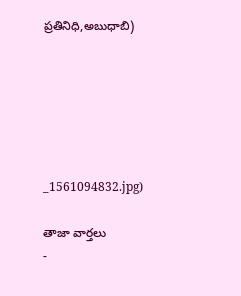ప్రతినిధి,అబుధాబి)






_1561094832.jpg)

తాజా వార్తలు
-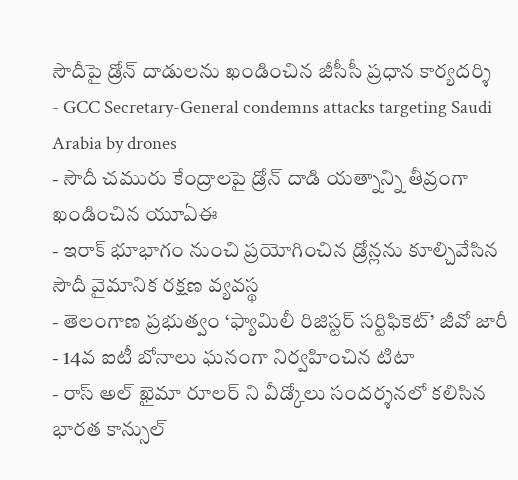సౌదీపై డ్రోన్ దాడులను ఖండించిన జీసీసీ ప్రధాన కార్యదర్శి
- GCC Secretary-General condemns attacks targeting Saudi Arabia by drones
- సౌదీ చమురు కేంద్రాలపై డ్రోన్ దాడి యత్నాన్ని తీవ్రంగా ఖండించిన యూఏఈ
- ఇరాక్ భూభాగం నుంచి ప్రయోగించిన డ్రోన్లను కూల్చివేసిన సౌదీ వైమానిక రక్షణ వ్యవస్థ
- తెలంగాణ ప్రభుత్వం ‘ఫ్యామిలీ రిజిస్టర్ సర్టిఫికెట్’ జీవో జారీ
- 14వ ఐటీ బోనాలు ఘనంగా నిర్వహించిన టిటా
- రాస్ అల్ ఖైమా రూలర్ ని వీడ్కోలు సందర్శనలో కలిసిన భారత కాన్సుల్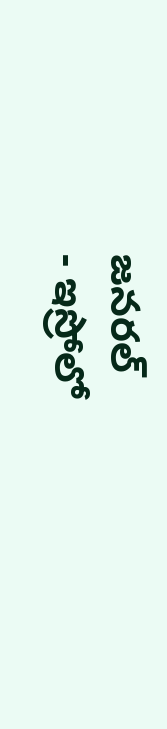జనరల్
- ఇస్రోలో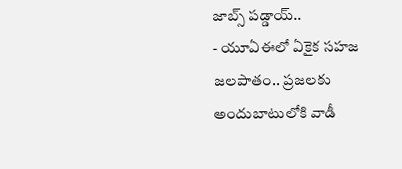జాబ్స్ పడ్డాయ్..
- యూఏఈలో ఏకైక సహజ జలపాతం.. ప్రజలకు అందుబాటులోకి వాడీ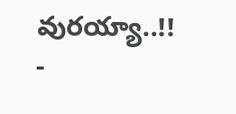వురయ్యా..!!
-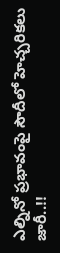ఎల్నినో ప్రభావంపై సౌదీలో హెచ్చరికలు జారీ..!!